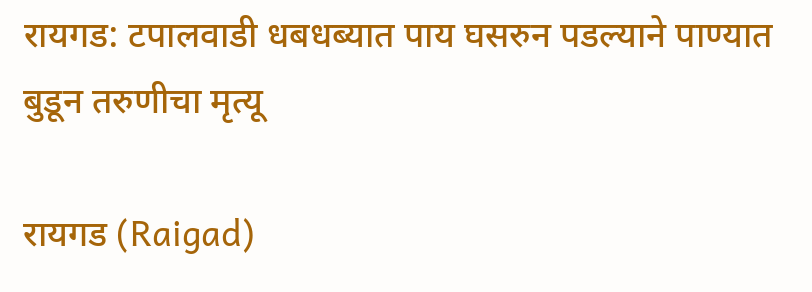रायगड: टपालवाडी धबधब्यात पाय घसरुन पडल्याने पाण्यात बुडून तरुणीचा मृत्यू

रायगड (Raigad)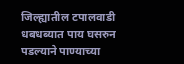जिल्ह्यातील टपालवाडी धबधब्यात पाय घसरुन पडल्याने पाण्याच्या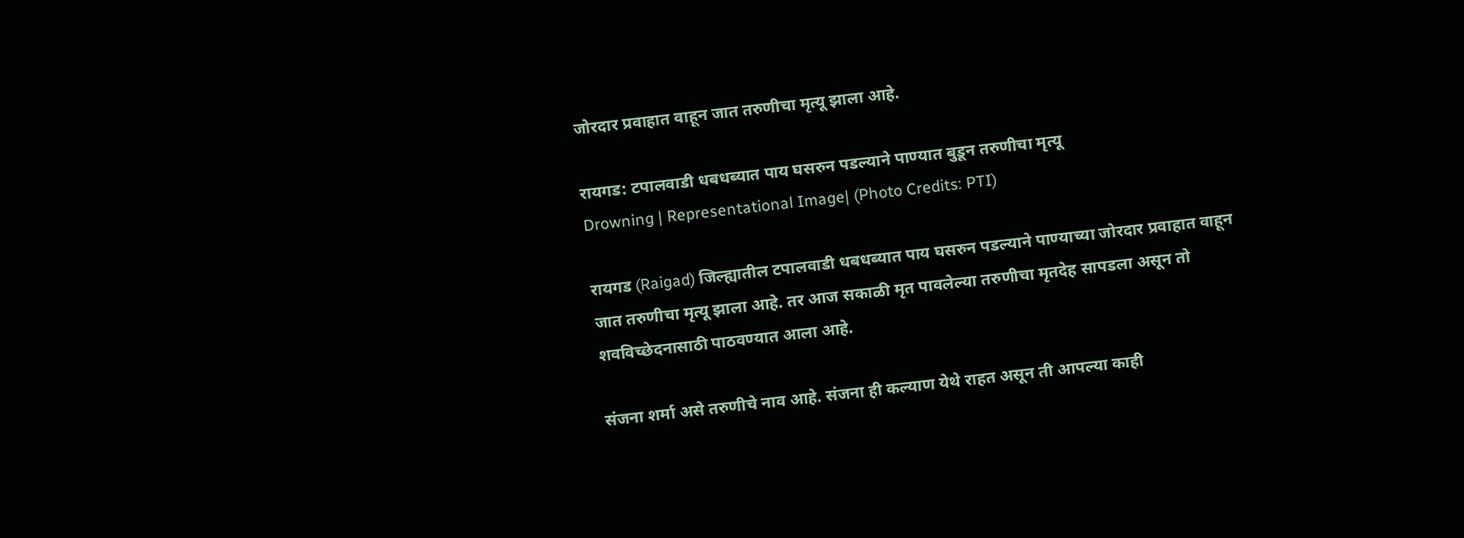जोरदार प्रवाहात वाहून जात तरुणीचा मृत्यू झाला आहे.

रायगड: टपालवाडी धबधब्यात पाय घसरुन पडल्याने पाण्यात बुडून तरुणीचा मृत्यू
Drowning | Representational Image| (Photo Credits: PTI)

रायगड (Raigad) जिल्ह्यातील टपालवाडी धबधब्यात पाय घसरुन पडल्याने पाण्याच्या जोरदार प्रवाहात वाहून जात तरुणीचा मृत्यू झाला आहे. तर आज सकाळी मृत पावलेल्या तरुणीचा मृतदेह सापडला असून तो शवविच्छेदनासाठी पाठवण्यात आला आहे.

संजना शर्मा असे तरुणीचे नाव आहे. संजना ही कल्याण येथे राहत असून ती आपल्या काही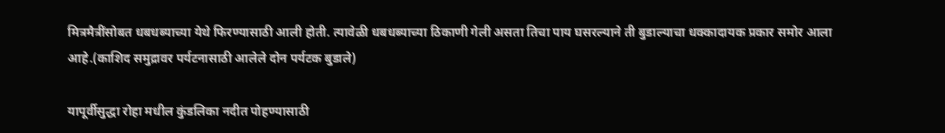मित्रमैत्रींसोबत धबधब्याच्या येथे फिरण्यासाठी आली होती. त्यावेळी धबधब्याच्या ठिकाणी गेली असता तिचा पाय घसरल्याने ती बुडाल्याचा धक्कादायक प्रकार समोर आला आहे.(काशिद समुद्रावर पर्यटनासाठी आलेले दोन पर्यटक बुडाले)

यापूर्वीसुद्धा रोहा मधील कुंडलिका नदीत पोहण्यासाठी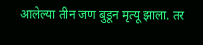आलेल्या तीन जण बुडून मृत्यू झाला. तर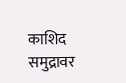काशिद समुद्रावर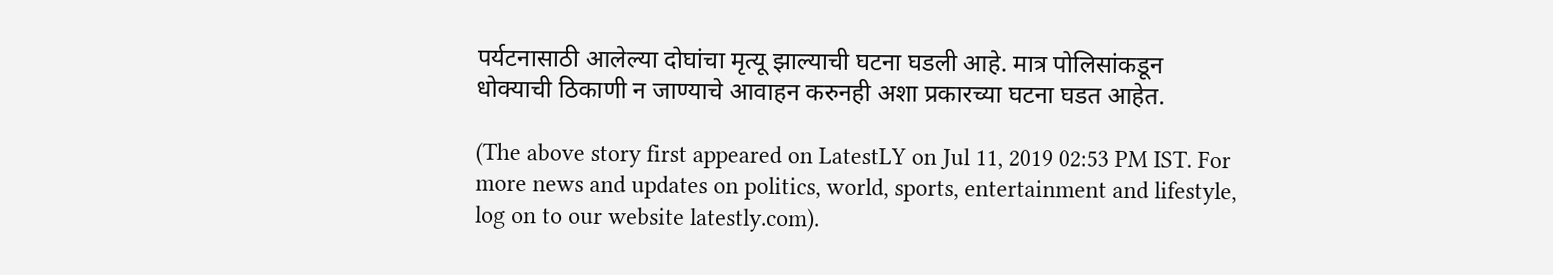पर्यटनासाठी आलेल्या दोघांचा मृत्यू झाल्याची घटना घडली आहे. मात्र पोलिसांकडून धोक्याची ठिकाणी न जाण्याचे आवाहन करुनही अशा प्रकारच्या घटना घडत आहेत.

(The above story first appeared on LatestLY on Jul 11, 2019 02:53 PM IST. For more news and updates on politics, world, sports, entertainment and lifestyle, log on to our website latestly.com).